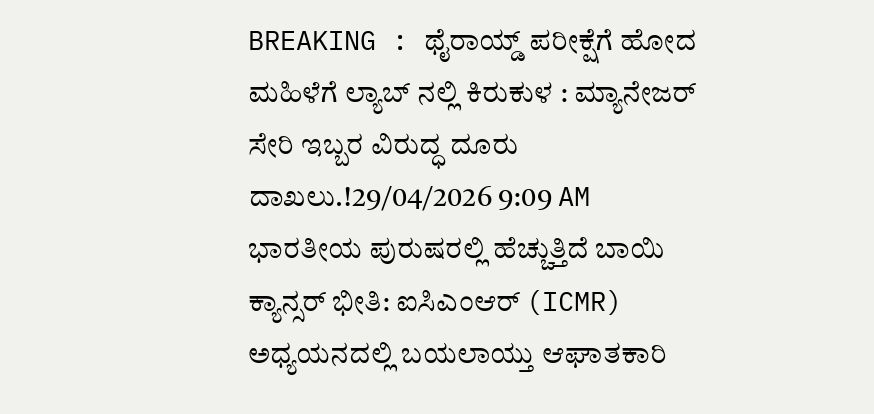BREAKING : ಥೈರಾಯ್ಡ್ ಪರೀಕ್ಷೆಗೆ ಹೋದ ಮಹಿಳೆಗೆ ಲ್ಯಾಬ್ ನಲ್ಲಿ ಕಿರುಕುಳ : ಮ್ಯಾನೇಜರ್ ಸೇರಿ ಇಬ್ಬರ ವಿರುದ್ಧ ದೂರು ದಾಖಲು.!29/04/2026 9:09 AM
ಭಾರತೀಯ ಪುರುಷರಲ್ಲಿ ಹೆಚ್ಚುತ್ತಿದೆ ಬಾಯಿ ಕ್ಯಾನ್ಸರ್ ಭೀತಿ: ಐಸಿಎಂಆರ್ (ICMR) ಅಧ್ಯಯನದಲ್ಲಿ ಬಯಲಾಯ್ತು ಆಘಾತಕಾರಿ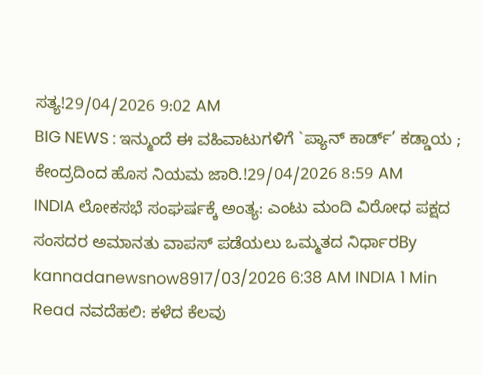ಸತ್ಯ!29/04/2026 9:02 AM
BIG NEWS : ಇನ್ಮುಂದೆ ಈ ವಹಿವಾಟುಗಳಿಗೆ `ಪ್ಯಾನ್ ಕಾರ್ಡ್’ ಕಡ್ಡಾಯ ; ಕೇಂದ್ರದಿಂದ ಹೊಸ ನಿಯಮ ಜಾರಿ.!29/04/2026 8:59 AM
INDIA ಲೋಕಸಭೆ ಸಂಘರ್ಷಕ್ಕೆ ಅಂತ್ಯ: ಎಂಟು ಮಂದಿ ವಿರೋಧ ಪಕ್ಷದ ಸಂಸದರ ಅಮಾನತು ವಾಪಸ್ ಪಡೆಯಲು ಒಮ್ಮತದ ನಿರ್ಧಾರBy kannadanewsnow8917/03/2026 6:38 AM INDIA 1 Min Read ನವದೆಹಲಿ: ಕಳೆದ ಕೆಲವು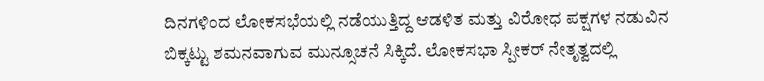ದಿನಗಳಿಂದ ಲೋಕಸಭೆಯಲ್ಲಿ ನಡೆಯುತ್ತಿದ್ದ ಆಡಳಿತ ಮತ್ತು ವಿರೋಧ ಪಕ್ಷಗಳ ನಡುವಿನ ಬಿಕ್ಕಟ್ಟು ಶಮನವಾಗುವ ಮುನ್ಸೂಚನೆ ಸಿಕ್ಕಿದೆ. ಲೋಕಸಭಾ ಸ್ಪೀಕರ್ ನೇತೃತ್ವದಲ್ಲಿ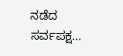ನಡೆದ ಸರ್ವಪಕ್ಷ…